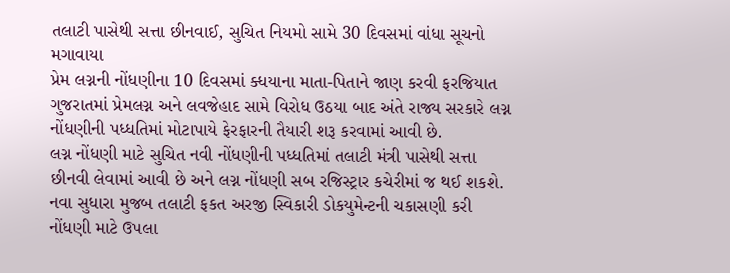તલાટી પાસેથી સત્તા છીનવાઈ, સુચિત નિયમો સામે 30 દિવસમાં વાંધા સૂચનો મગાવાયા
પ્રેમ લગ્નની નોંધણીના 10 દિવસમાં ક્ધયાના માતા-પિતાને જાણ કરવી ફરજિયાત
ગુજરાતમાં પ્રેમલગ્ન અને લવજેહાદ સામે વિરોધ ઉઠયા બાદ અંતે રાજ્ય સરકારે લગ્ન નોંધણીની પધ્ધતિમાં મોટાપાયે ફેરફારની તૈયારી શરૂ કરવામાં આવી છે.
લગ્ન નોંધણી માટે સુચિત નવી નોંધણીની પધ્ધતિમાં તલાટી મંત્રી પાસેથી સત્તા છીનવી લેવામાં આવી છે અને લગ્ન નોંધણી સબ રજિસ્ટ્રાર કચેરીમાં જ થઈ શકશે. નવા સુધારા મુજબ તલાટી ફકત અરજી સ્વિકારી ડોકયુમેન્ટની ચકાસણી કરી નોંધણી માટે ઉપલા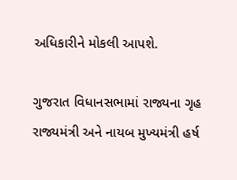અધિકારીને મોકલી આપશે.

ગુજરાત વિધાનસભામાં રાજ્યના ગૃહ રાજ્યમંત્રી અને નાયબ મુખ્યમંત્રી હર્ષ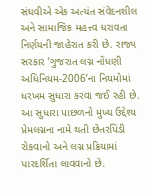સંઘવીએ એક અત્યંત સંવેદનશીલ અને સામાજિક મહત્ત્વ ધરાવતા નિર્ણયની જાહેરાત કરી છે. રાજ્ય સરકાર ’ગુજરાત લગ્ન નોંધણી અધિનિયમ-2006’ના નિયમોમાં ધરખમ સુધારા કરવા જઈ રહી છે. આ સુધારા પાછળનો મુખ્ય ઉદ્દેશ્ય પ્રેમલગ્નના નામે થતી છેતરપિંડી રોકવાનો અને લગ્ન પ્રક્રિયામાં પારદર્શિતા લાવવાનો છે.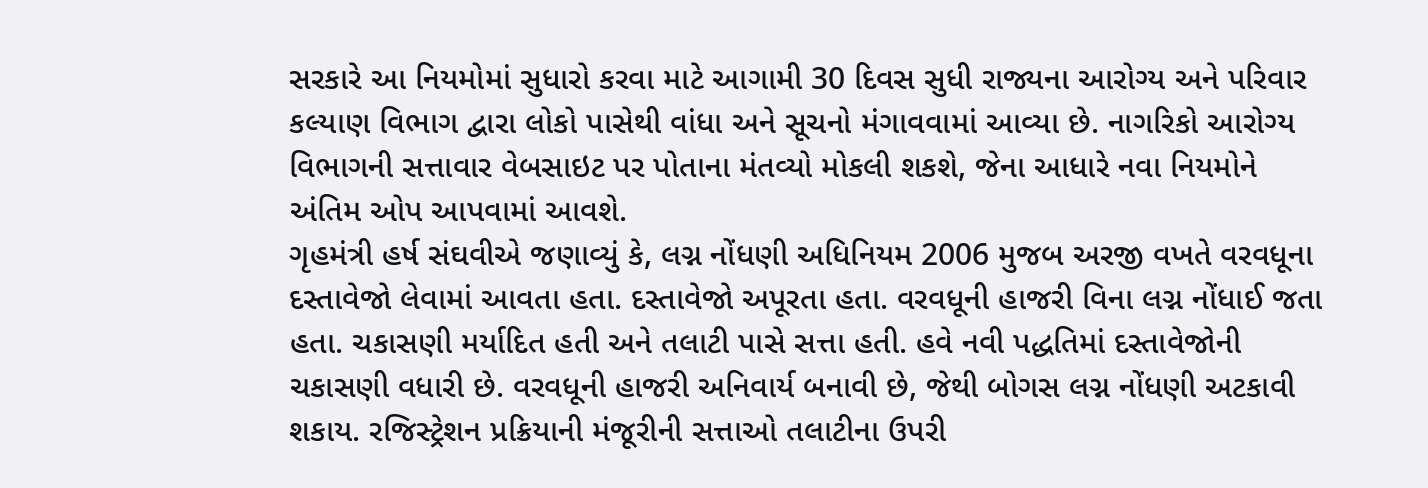સરકારે આ નિયમોમાં સુધારો કરવા માટે આગામી 30 દિવસ સુધી રાજ્યના આરોગ્ય અને પરિવાર કલ્યાણ વિભાગ દ્વારા લોકો પાસેથી વાંધા અને સૂચનો મંગાવવામાં આવ્યા છે. નાગરિકો આરોગ્ય વિભાગની સત્તાવાર વેબસાઇટ પર પોતાના મંતવ્યો મોકલી શકશે, જેના આધારે નવા નિયમોને અંતિમ ઓપ આપવામાં આવશે.
ગૃહમંત્રી હર્ષ સંઘવીએ જણાવ્યું કે, લગ્ન નોંધણી અધિનિયમ 2006 મુજબ અરજી વખતે વરવધૂના દસ્તાવેજો લેવામાં આવતા હતા. દસ્તાવેજો અપૂરતા હતા. વરવધૂની હાજરી વિના લગ્ન નોંધાઈ જતા હતા. ચકાસણી મર્યાદિત હતી અને તલાટી પાસે સત્તા હતી. હવે નવી પદ્ધતિમાં દસ્તાવેજોની ચકાસણી વધારી છે. વરવધૂની હાજરી અનિવાર્ય બનાવી છે, જેથી બોગસ લગ્ન નોંધણી અટકાવી શકાય. રજિસ્ટ્રેશન પ્રક્રિયાની મંજૂરીની સત્તાઓ તલાટીના ઉપરી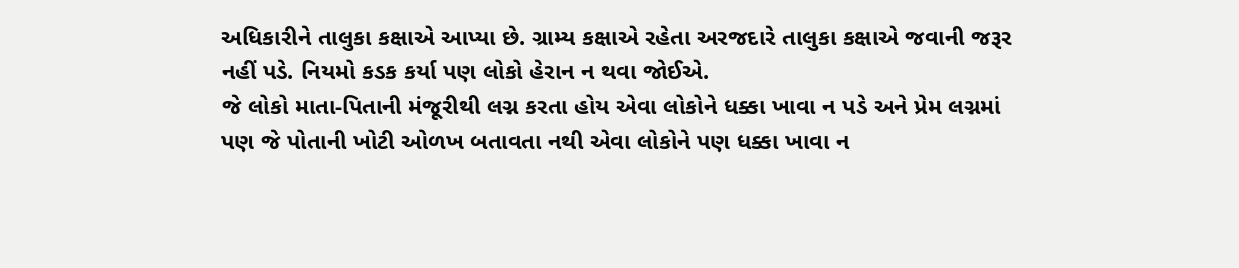અધિકારીને તાલુકા કક્ષાએ આપ્યા છે. ગ્રામ્ય કક્ષાએ રહેતા અરજદારે તાલુકા કક્ષાએ જવાની જરૂર નહીં પડે. નિયમો કડક કર્યા પણ લોકો હેરાન ન થવા જોઈએ.
જે લોકો માતા-પિતાની મંજૂરીથી લગ્ન કરતા હોય એવા લોકોને ધક્કા ખાવા ન પડે અને પ્રેમ લગ્નમાં પણ જે પોતાની ખોટી ઓળખ બતાવતા નથી એવા લોકોને પણ ધક્કા ખાવા ન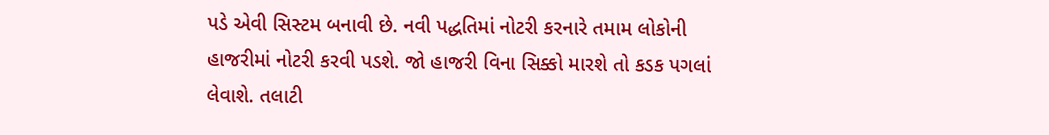પડે એવી સિસ્ટમ બનાવી છે. નવી પદ્ધતિમાં નોટરી કરનારે તમામ લોકોની હાજરીમાં નોટરી કરવી પડશે. જો હાજરી વિના સિક્કો મારશે તો કડક પગલાં લેવાશે. તલાટી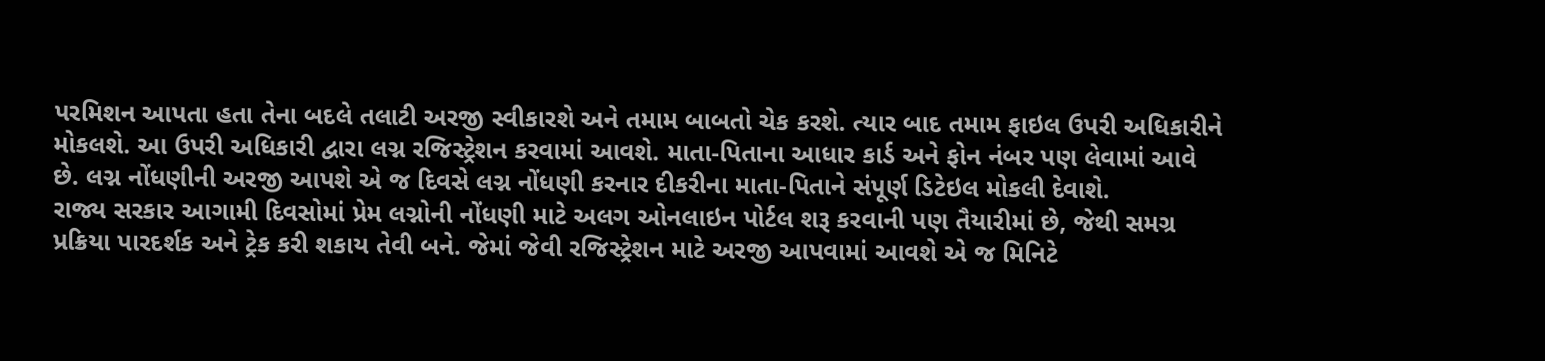પરમિશન આપતા હતા તેના બદલે તલાટી અરજી સ્વીકારશે અને તમામ બાબતો ચેક કરશે. ત્યાર બાદ તમામ ફાઇલ ઉપરી અધિકારીને મોકલશે. આ ઉપરી અધિકારી દ્વારા લગ્ન રજિસ્ટ્રેશન કરવામાં આવશે. માતા-પિતાના આધાર કાર્ડ અને ફોન નંબર પણ લેવામાં આવે છે. લગ્ન નોંધણીની અરજી આપશે એ જ દિવસે લગ્ન નોંધણી કરનાર દીકરીના માતા-પિતાને સંપૂર્ણ ડિટેઇલ મોકલી દેવાશે.
રાજ્ય સરકાર આગામી દિવસોમાં પ્રેમ લગ્નોની નોંધણી માટે અલગ ઓનલાઇન પોર્ટલ શરૂ કરવાની પણ તૈયારીમાં છે, જેથી સમગ્ર પ્રક્રિયા પારદર્શક અને ટ્રેક કરી શકાય તેવી બને. જેમાં જેવી રજિસ્ટ્રેશન માટે અરજી આપવામાં આવશે એ જ મિનિટે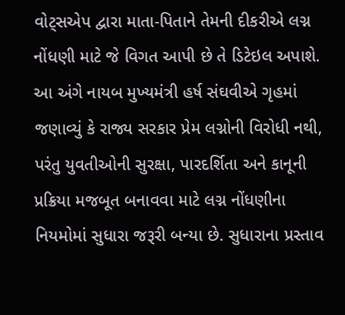વોટ્સએપ દ્વારા માતા-પિતાને તેમની દીકરીએ લગ્ન નોંધણી માટે જે વિગત આપી છે તે ડિટેઇલ અપાશે.
આ અંગે નાયબ મુખ્યમંત્રી હર્ષ સંઘવીએ ગૃહમાં જણાવ્યું કે રાજ્ય સરકાર પ્રેમ લગ્નોની વિરોધી નથી, પરંતુ યુવતીઓની સુરક્ષા, પારદર્શિતા અને કાનૂની પ્રક્રિયા મજબૂત બનાવવા માટે લગ્ન નોંધણીના નિયમોમાં સુધારા જરૂરી બન્યા છે. સુધારાના પ્રસ્તાવ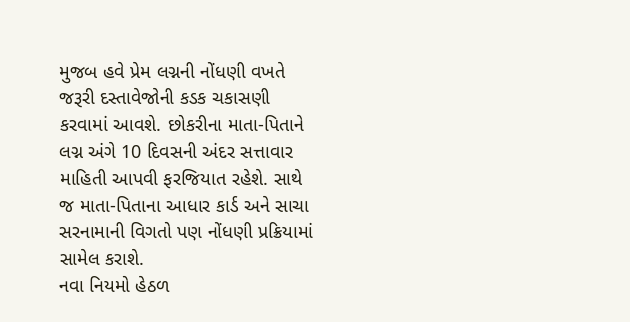મુજબ હવે પ્રેમ લગ્નની નોંધણી વખતે જરૂરી દસ્તાવેજોની કડક ચકાસણી કરવામાં આવશે. છોકરીના માતા-પિતાને લગ્ન અંગે 10 દિવસની અંદર સત્તાવાર માહિતી આપવી ફરજિયાત રહેશે. સાથે જ માતા-પિતાના આધાર કાર્ડ અને સાચા સરનામાની વિગતો પણ નોંધણી પ્રક્રિયામાં સામેલ કરાશે.
નવા નિયમો હેઠળ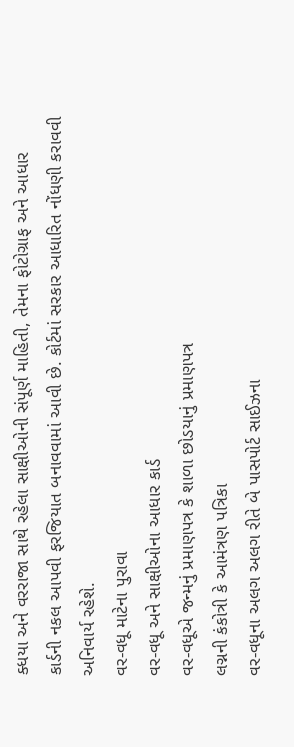ક્ધયા અને વરરાજા સાથે રહેલા સાક્ષીઓની સંપૂર્ણ માહિતી, તેમના ફોટોગ્રાફ અને આધાર કાર્ડની નકલ આપવી ફરજિયાત બનાવવામાં આવી છે. કોર્ટમાં સરકાર આધારિત નોંધણી કરાવવી અનિવાર્ય રહેશે.
વર-વધૂ માટેના પુરાવા
વર-વધૂ અને સાક્ષીઓના આધાર કાર્ડ
વર-વધૂએ જન્મનું પ્રમાણપત્ર કે શાળા છોડયાનું પ્રમાણપત્ર
લગ્નની કંકોત્રી કે આમંત્રણ પત્રિકા
વર-વધૂના અલગ અલગ રીતે બે પાસપોર્ટ સાઈઝના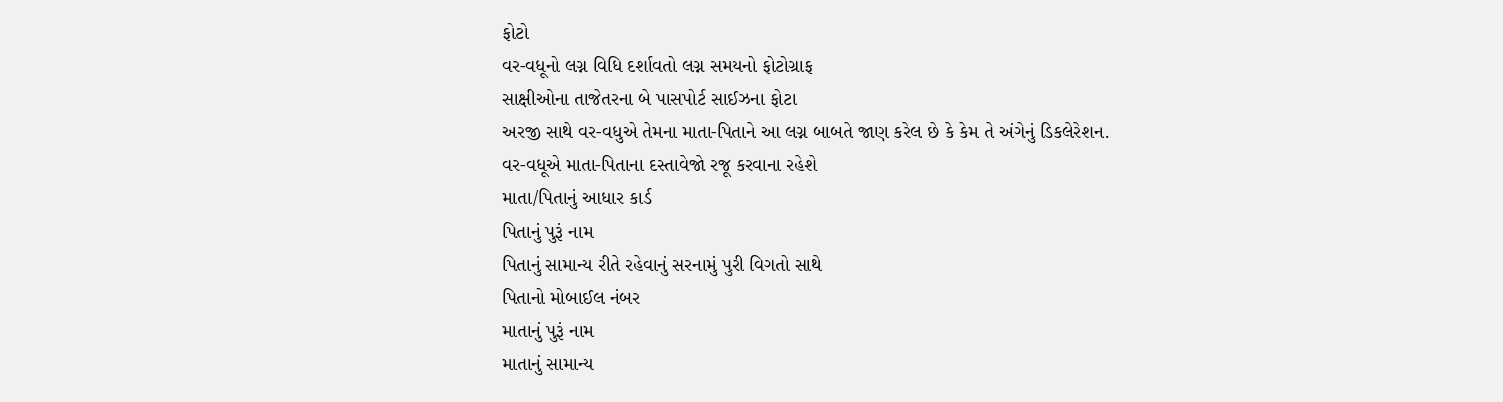ફોટો
વર-વધૂનો લગ્ન વિધિ દર્શાવતો લગ્ન સમયનો ફોટોગ્રાફ
સાક્ષીઓના તાજેતરના બે પાસપોર્ટ સાઈઝના ફોટા
અરજી સાથે વર-વધુએ તેમના માતા-પિતાને આ લગ્ન બાબતે જાણ કરેલ છે કે કેમ તે અંગેનું ડિકલેરેશન.
વર-વધૂએ માતા-પિતાના દસ્તાવેજો રજૂ કરવાના રહેશે
માતા/પિતાનું આધાર કાર્ડ
પિતાનું પુરૂં નામ
પિતાનું સામાન્ય રીતે રહેવાનું સરનામું પુરી વિગતો સાથે
પિતાનો મોબાઈલ નંબર
માતાનું પુરૂં નામ
માતાનું સામાન્ય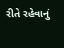રીતે રહેવાનું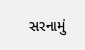સરનામું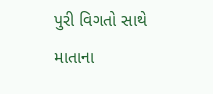પુરી વિગતો સાથે
માતાના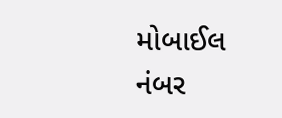મોબાઈલ નંબર